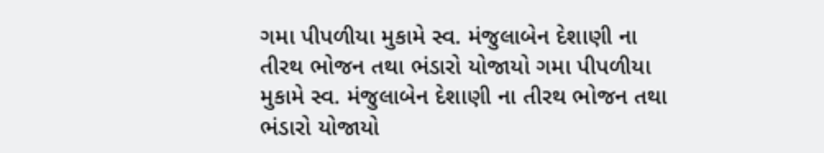ગમા પીપળીયા મુકામે સ્વ. મંજુલાબેન દેશાણી ના તીરથ ભોજન તથા ભંડારો યોજાયો ગમા પીપળીયા મુકામે સ્વ. મંજુલાબેન દેશાણી ના તીરથ ભોજન તથા ભંડારો યોજાયો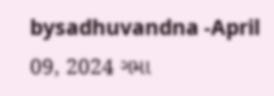bysadhuvandna -April 09, 2024 ગમા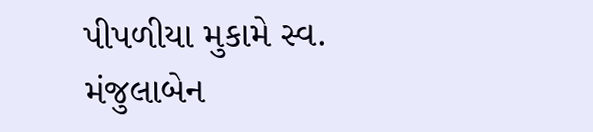પીપળીયા મુકામે સ્વ. મંજુલાબેન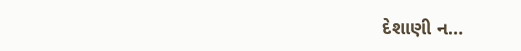દેશાણી ન…